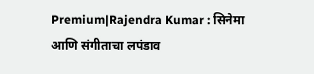Premium|Rajendra Kumar : सिनेमा आणि संगीताचा लपंडाव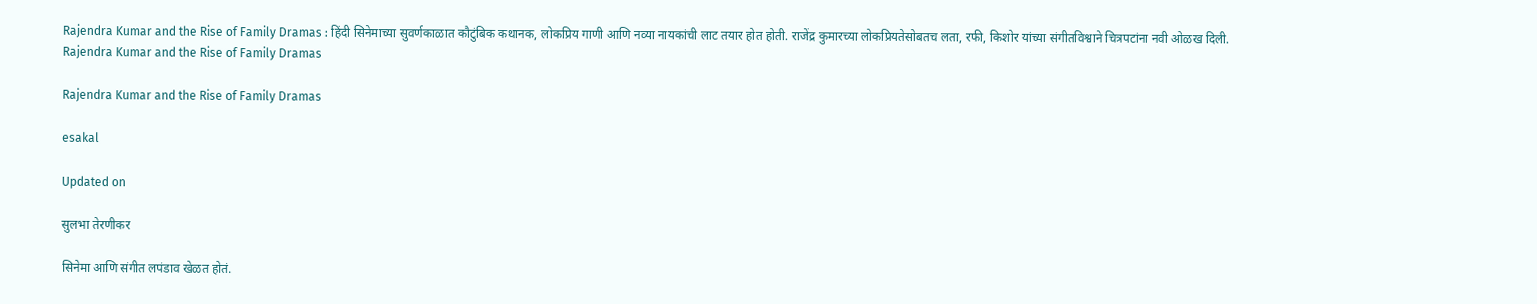Rajendra Kumar and the Rise of Family Dramas : हिंदी सिनेमाच्या सुवर्णकाळात कौटुंबिक कथानक, लोकप्रिय गाणी आणि नव्या नायकांची लाट तयार होत होती. राजेंद्र कुमारच्या लोकप्रियतेसोबतच लता, रफी, किशोर यांच्या संगीतविश्वाने चित्रपटांना नवी ओळख दिली.
Rajendra Kumar and the Rise of Family Dramas

Rajendra Kumar and the Rise of Family Dramas

esakal

Updated on

सुलभा तेरणीकर

सिनेमा आणि संगीत लपंडाव खेळत होतं.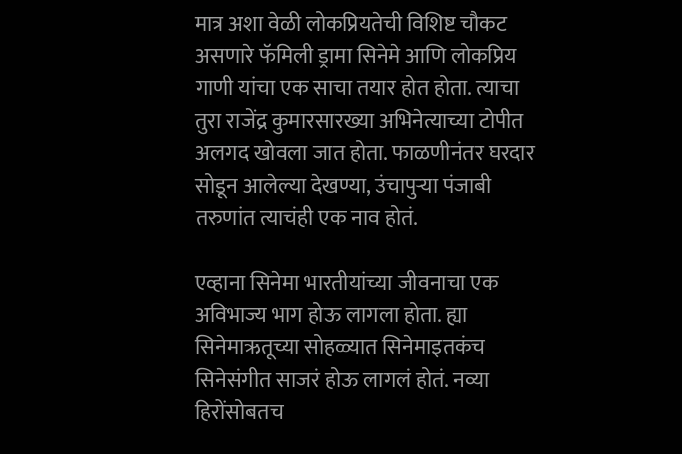मात्र अशा वेळी लोकप्रियतेची विशिष्ट चौकट असणारे फॅमिली ड्रामा सिनेमे आणि लोकप्रिय गाणी यांचा एक साचा तयार होत होता. त्याचा तुरा राजेंद्र कुमारसारख्या अभिनेत्याच्या टोपीत अलगद खोवला जात होता. फाळणीनंतर घरदार सोडून आलेल्या देखण्या, उंचापुऱ्या पंजाबी तरुणांत त्याचंही एक नाव होतं.

एव्हाना सिनेमा भारतीयांच्या जीवनाचा एक अविभाज्य भाग होऊ लागला होता. ह्या सिनेमाऋतूच्या सोहळ्यात सिनेमाइतकंच सिनेसंगीत साजरं होऊ लागलं होतं. नव्या हिरोंसोबतच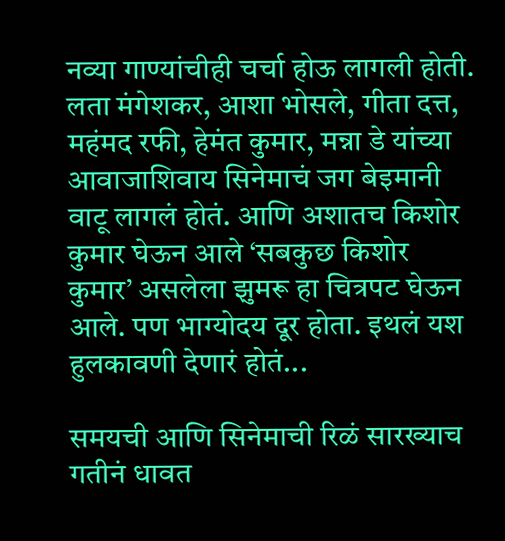नव्या गाण्यांचीही चर्चा होऊ लागली होती. लता मंगेशकर, आशा भोसले, गीता दत्त, महंमद रफी, हेमंत कुमार, मन्ना डे यांच्या आवाजाशिवाय सिनेमाचं जग बेइमानी वाटू लागलं होतं. आणि अशातच किशोर कुमार घेऊन आले ‘सबकुछ किशोर कुमार’ असलेला झुमरू हा चित्रपट घेऊन आले. पण भाग्योदय दूर होता. इथलं यश हुलकावणी देणारं होतं...

समयची आणि सिनेमाची रिळं सारख्याच गतीनं धावत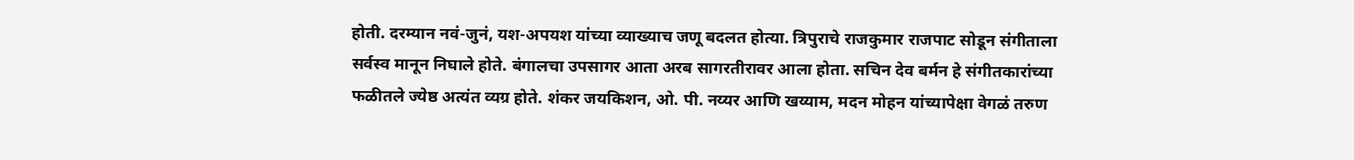होती. दरम्यान नवं-जुनं, यश-अपयश यांच्या व्याख्याच जणू बदलत होत्या. त्रिपुराचे राजकुमार राजपाट सोडून संगीताला सर्वस्व मानून निघाले होते. बंगालचा उपसागर आता अरब सागरतीरावर आला होता. सचिन देव बर्मन हे संगीतकारांच्या फळीतले ज्येष्ठ अत्यंत व्यग्र होते. शंकर जयकिशन, ओ. पी. नय्यर आणि खय्याम, मदन मोहन यांच्यापेक्षा वेगळं तरुण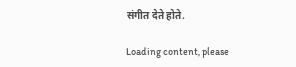संगीत देते होते.

Loading content, please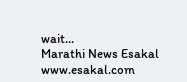wait...
Marathi News Esakal
www.esakal.com